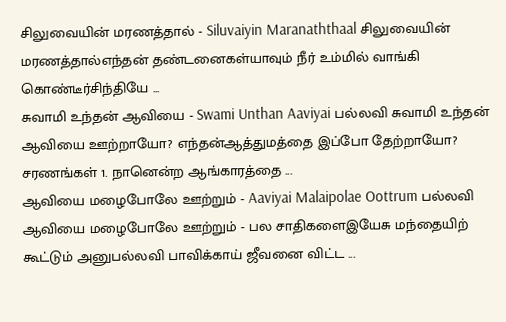சிலுவையின் மரணத்தால் - Siluvaiyin Maranaththaal சிலுவையின் மரணத்தால்எந்தன் தண்டனைகள்யாவும் நீர் உம்மில் வாங்கி கொண்டீர்சிந்தியே ...
சுவாமி உந்தன் ஆவியை - Swami Unthan Aaviyai பல்லவி சுவாமி உந்தன் ஆவியை ஊற்றாயோ? எந்தன்ஆத்துமத்தை இப்போ தேற்றாயோ? சரணங்கள் 1. நானென்ற ஆங்காரத்தை ...
ஆவியை மழைபோலே ஊற்றும் - Aaviyai Malaipolae Oottrum பல்லவி ஆவியை மழைபோலே ஊற்றும் - பல சாதிகளைஇயேசு மந்தையிற் கூட்டும் அனுபல்லவி பாவிக்காய் ஜீவனை விட்ட ...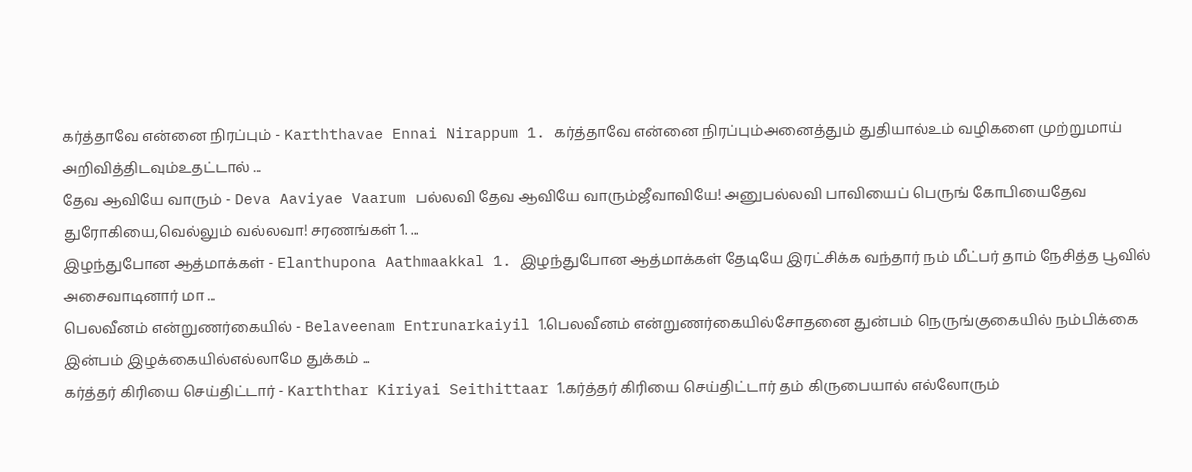கர்த்தாவே என்னை நிரப்பும் - Karththavae Ennai Nirappum 1. கர்த்தாவே என்னை நிரப்பும்அனைத்தும் துதியால்உம் வழிகளை முற்றுமாய் அறிவித்திடவும்உதட்டால் ...
தேவ ஆவியே வாரும் - Deva Aaviyae Vaarum பல்லவி தேவ ஆவியே வாரும்ஜீவாவியே! அனுபல்லவி பாவியைப் பெருங் கோபியைதேவ துரோகியை,வெல்லும் வல்லவா! சரணங்கள் 1. ...
இழந்துபோன ஆத்மாக்கள் - Elanthupona Aathmaakkal 1. இழந்துபோன ஆத்மாக்கள் தேடியே இரட்சிக்க வந்தார் நம் மீட்பர் தாம் நேசித்த பூவில் அசைவாடினார் மா ...
பெலவீனம் என்றுணர்கையில் - Belaveenam Entrunarkaiyil 1.பெலவீனம் என்றுணர்கையில்சோதனை துன்பம் நெருங்குகையில் நம்பிக்கை இன்பம் இழக்கையில்எல்லாமே துக்கம் ...
கர்த்தர் கிரியை செய்திட்டார் - Karththar Kiriyai Seithittaar 1.கர்த்தர் கிரியை செய்திட்டார் தம் கிருபையால் எல்லோரும்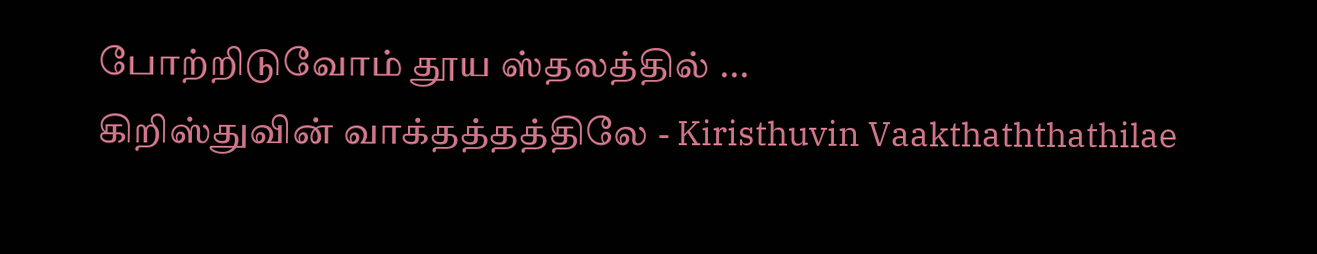போற்றிடுவோம் தூய ஸ்தலத்தில் ...
கிறிஸ்துவின் வாக்தத்தத்திலே - Kiristhuvin Vaakthaththathilae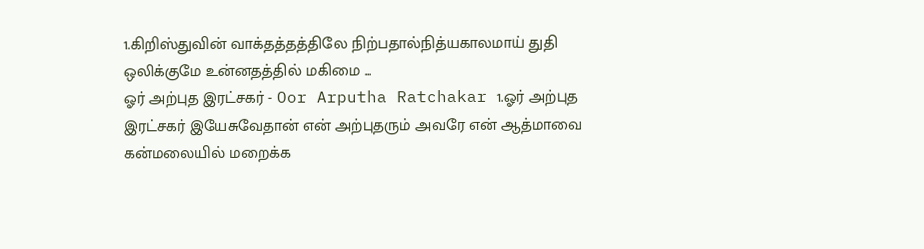1.கிறிஸ்துவின் வாக்தத்தத்திலே நிற்பதால்நித்யகாலமாய் துதி ஒலிக்குமே உன்னதத்தில் மகிமை ...
ஓர் அற்புத இரட்சகர் - Oor Arputha Ratchakar 1.ஓர் அற்புத இரட்சகர் இயேசுவேதான் என் அற்புதரும் அவரே என் ஆத்மாவை கன்மலையில் மறைக்க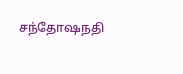சந்தோஷநதி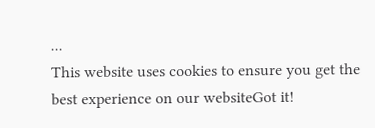...
This website uses cookies to ensure you get the best experience on our websiteGot it!